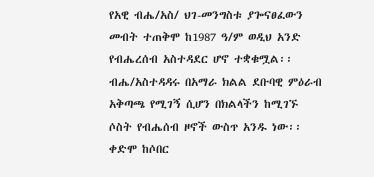የአዊ ብሔ/አስ/ ህገ-መንግስቱ ያጐናፀፈውን መብት ተጠቅሞ ከ1987 ዓ/ም ወዲህ አንድ የብሔረሰብ አስተዳደር ሆኖ ተቋቁሟል፡፡ ብሔ/አስተዳዳሩ በአማራ ክልል ደቡባዊ ምዕራብ አቅጣጫ የሚገኝ ሲሆን በክልላችን ከሚገኙ ሶስት የብሔሰብ ዞኖች ውስጥ አንዱ ነው፡፡ ቀድሞ ከሶበር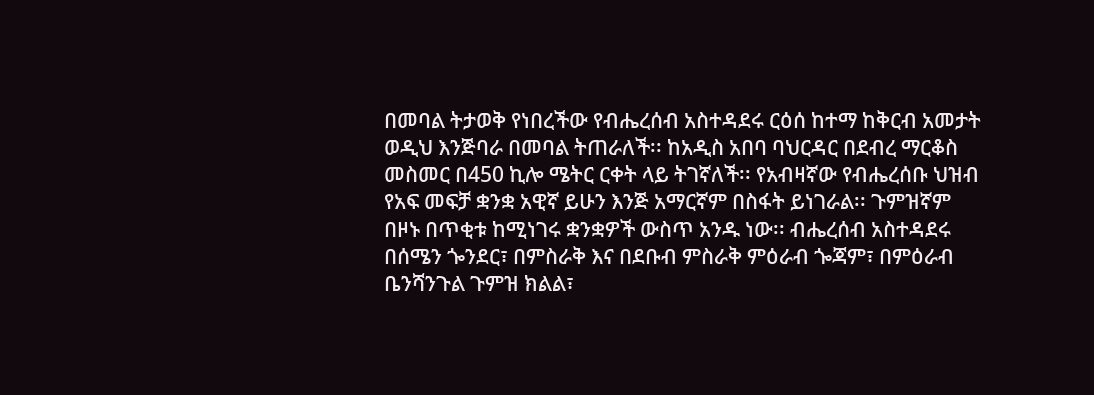በመባል ትታወቅ የነበረችው የብሔረሰብ አስተዳደሩ ርዕሰ ከተማ ከቅርብ አመታት ወዲህ እንጅባራ በመባል ትጠራለች፡፡ ከአዲስ አበባ ባህርዳር በደብረ ማርቆስ መስመር በ450 ኪሎ ሜትር ርቀት ላይ ትገኛለች፡፡ የአብዛኛው የብሔረሰቡ ህዝብ የአፍ መፍቻ ቋንቋ አዊኛ ይሁን እንጅ አማርኛም በስፋት ይነገራል፡፡ ጉምዝኛም በዞኑ በጥቂቱ ከሚነገሩ ቋንቋዎች ውስጥ አንዱ ነው፡፡ ብሔረሰብ አስተዳደሩ በሰሜን ጐንደር፣ በምስራቅ እና በደቡብ ምስራቅ ምዕራብ ጐጃም፣ በምዕራብ ቤንሻንጉል ጉምዝ ክልል፣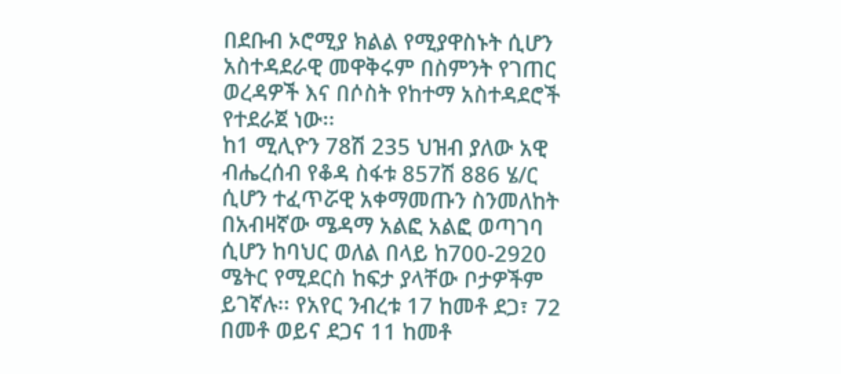በደቡብ ኦሮሚያ ክልል የሚያዋስኑት ሲሆን አስተዳደራዊ መዋቅሩም በስምንት የገጠር ወረዳዎች እና በሶስት የከተማ አስተዳደሮች የተደራጀ ነው፡፡
ከ1 ሚሊዮን 78ሽ 235 ህዝብ ያለው አዊ ብሔረሰብ የቆዳ ስፋቱ 857ሽ 886 ሄ/ር ሲሆን ተፈጥሯዊ አቀማመጡን ስንመለከት በአብዛኛው ሜዳማ አልፎ አልፎ ወጣገባ ሲሆን ከባህር ወለል በላይ ከ700-2920 ሜትር የሚደርስ ከፍታ ያላቸው ቦታዎችም ይገኛሉ፡፡ የአየር ንብረቱ 17 ከመቶ ደጋ፣ 72 በመቶ ወይና ደጋና 11 ከመቶ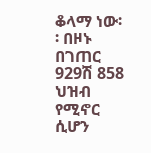ቆላማ ነው፡፡ በዞኑ በገጠር 929ሽ 858 ህዝብ የሚኖር ሲሆን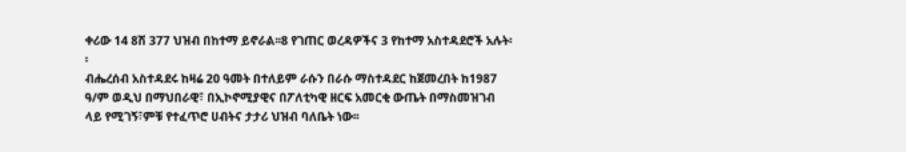ቀሪው 14 8ሽ 377 ህዝብ በከተማ ይኖራል፡፡8 የገጠር ወረዳዎችና 3 የከተማ አስተዳደሮች አሉት፡፡
ብሔረሰብ አስተዳደሩ ከዛሬ 20 ዓመት በተለይም ራሱን በራሱ ማስተዳደር ከጀመረበት ከ1987 ዓ/ም ወዲህ በማህበራዊ፣ በኢኮኖሚያዊና በፖለቲካዊ ዘርፍ አመርቂ ውጤት በማስመዝገብ ላይ የሚገኝ፣ምቹ የተፈጥሮ ሀብትና ታታሪ ህዝብ ባለቤት ነው፡፡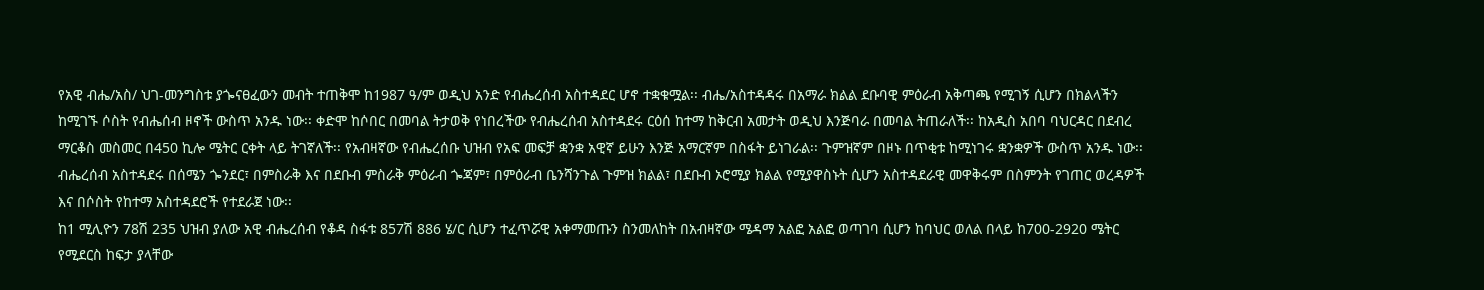የአዊ ብሔ/አስ/ ህገ-መንግስቱ ያጐናፀፈውን መብት ተጠቅሞ ከ1987 ዓ/ም ወዲህ አንድ የብሔረሰብ አስተዳደር ሆኖ ተቋቁሟል፡፡ ብሔ/አስተዳዳሩ በአማራ ክልል ደቡባዊ ምዕራብ አቅጣጫ የሚገኝ ሲሆን በክልላችን ከሚገኙ ሶስት የብሔሰብ ዞኖች ውስጥ አንዱ ነው፡፡ ቀድሞ ከሶበር በመባል ትታወቅ የነበረችው የብሔረሰብ አስተዳደሩ ርዕሰ ከተማ ከቅርብ አመታት ወዲህ እንጅባራ በመባል ትጠራለች፡፡ ከአዲስ አበባ ባህርዳር በደብረ ማርቆስ መስመር በ450 ኪሎ ሜትር ርቀት ላይ ትገኛለች፡፡ የአብዛኛው የብሔረሰቡ ህዝብ የአፍ መፍቻ ቋንቋ አዊኛ ይሁን እንጅ አማርኛም በስፋት ይነገራል፡፡ ጉምዝኛም በዞኑ በጥቂቱ ከሚነገሩ ቋንቋዎች ውስጥ አንዱ ነው፡፡ ብሔረሰብ አስተዳደሩ በሰሜን ጐንደር፣ በምስራቅ እና በደቡብ ምስራቅ ምዕራብ ጐጃም፣ በምዕራብ ቤንሻንጉል ጉምዝ ክልል፣ በደቡብ ኦሮሚያ ክልል የሚያዋስኑት ሲሆን አስተዳደራዊ መዋቅሩም በስምንት የገጠር ወረዳዎች እና በሶስት የከተማ አስተዳደሮች የተደራጀ ነው፡፡
ከ1 ሚሊዮን 78ሽ 235 ህዝብ ያለው አዊ ብሔረሰብ የቆዳ ስፋቱ 857ሽ 886 ሄ/ር ሲሆን ተፈጥሯዊ አቀማመጡን ስንመለከት በአብዛኛው ሜዳማ አልፎ አልፎ ወጣገባ ሲሆን ከባህር ወለል በላይ ከ700-2920 ሜትር የሚደርስ ከፍታ ያላቸው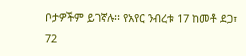ቦታዎችም ይገኛሉ፡፡ የአየር ንብረቱ 17 ከመቶ ደጋ፣ 72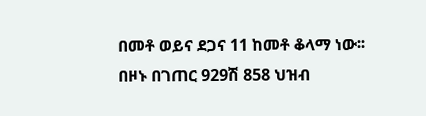በመቶ ወይና ደጋና 11 ከመቶ ቆላማ ነው፡፡ በዞኑ በገጠር 929ሽ 858 ህዝብ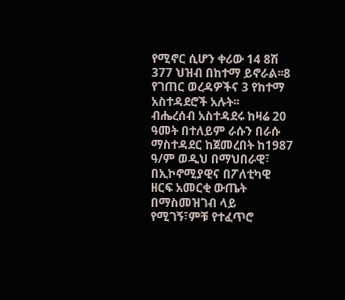የሚኖር ሲሆን ቀሪው 14 8ሽ 377 ህዝብ በከተማ ይኖራል፡፡8 የገጠር ወረዳዎችና 3 የከተማ አስተዳደሮች አሉት፡፡
ብሔረሰብ አስተዳደሩ ከዛሬ 20 ዓመት በተለይም ራሱን በራሱ ማስተዳደር ከጀመረበት ከ1987 ዓ/ም ወዲህ በማህበራዊ፣ በኢኮኖሚያዊና በፖለቲካዊ ዘርፍ አመርቂ ውጤት በማስመዝገብ ላይ የሚገኝ፣ምቹ የተፈጥሮ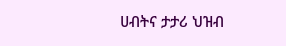ሀብትና ታታሪ ህዝብ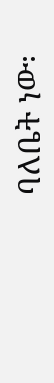ባለቤት ነው፡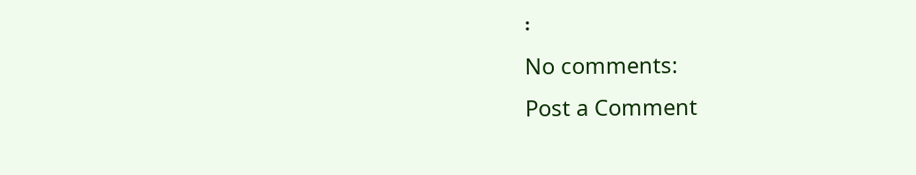፡
No comments:
Post a Comment